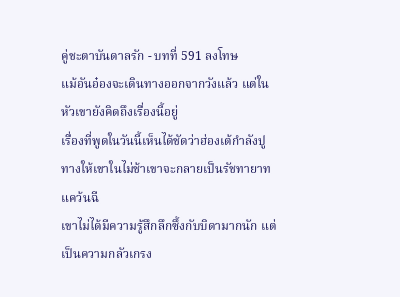คู่ชะตาบันดาลรัก - บทที่ 591 ลงโทษ
แม้อันอ๋องจะเดินทางออกจากวังแล้ว แต่ในหัวเขายังคิดถึงเรื่องนี้อยู่
เรื่องที่พูดในวันนี้เห็นได้ชัดว่าฮ่องเต้กำลังปูทางให้เขาในไม่ช้าเขาจะกลายเป็นรัชทายาทแคว้นฉี
เขาไม่ได้มีความรู้สึกลึกซึ้งกับบิดามากนัก แต่เป็นความกลัวเกรง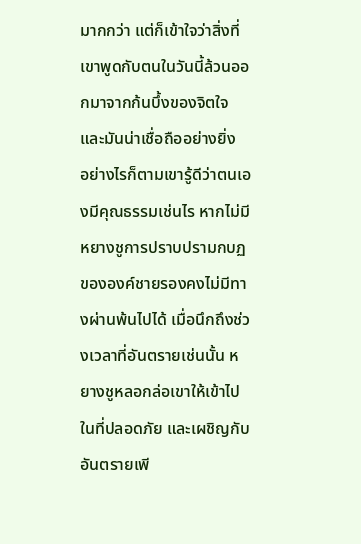มากกว่า แต่ก็เข้าใจว่าสิ่งที่เขาพูดกับตนในวันนี้ล้วนออกมาจากก้นบึ้งของจิตใจ และมันน่าเชื่อถืออย่างยิ่ง
อย่างไรก็ตามเขารู้ดีว่าตนเองมีคุณธรรมเช่นไร หากไม่มีหยางชูการปราบปรามกบฏขององค์ชายรองคงไม่มีทางผ่านพ้นไปได้ เมื่อนึกถึงช่วงเวลาที่อันตรายเช่นนั้น หยางชูหลอกล่อเขาให้เข้าไปในที่ปลอดภัย และเผชิญกับอันตรายเพี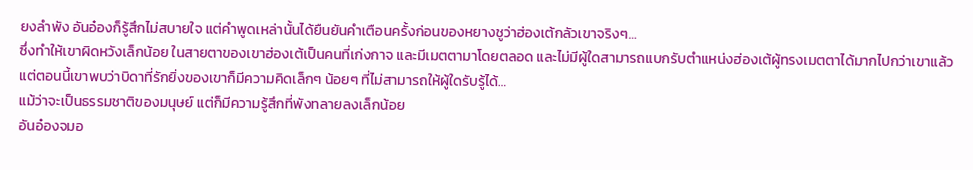ยงลำพัง อันอ๋องก็รู้สึกไม่สบายใจ แต่คำพูดเหล่านั้นได้ยืนยันคำเตือนครั้งก่อนของหยางชูว่าฮ่องเต้กลัวเขาจริงๆ…
ซึ่งทำให้เขาผิดหวังเล็กน้อย ในสายตาของเขาฮ่องเต้เป็นคนที่เก่งกาจ และมีเมตตามาโดยตลอด และไม่มีผู้ใดสามารถแบกรับตำแหน่งฮ่องเต้ผู้ทรงเมตตาได้มากไปกว่าเขาแล้ว แต่ตอนนี้เขาพบว่าบิดาที่รักยิ่งของเขาก็มีความคิดเล็กๆ น้อยๆ ที่ไม่สามารถให้ผู้ใดรับรู้ได้…
แม้ว่าจะเป็นธรรมชาติของมนุษย์ แต่ก็มีความรู้สึกที่พังทลายลงเล็กน้อย
อันอ๋องจมอ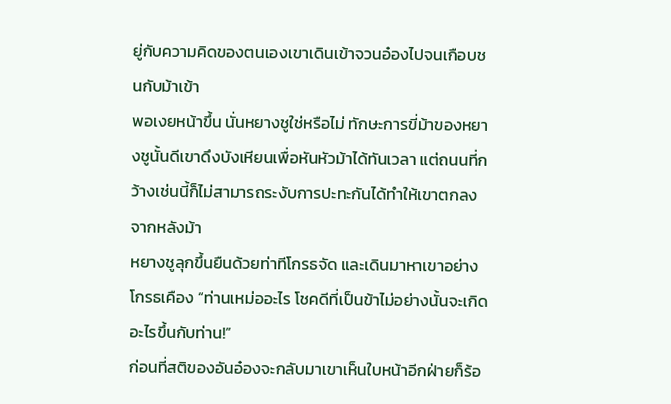ยู่กับความคิดของตนเองเขาเดินเข้าจวนอ๋องไปจนเกือบชนกับม้าเข้า
พอเงยหน้าขึ้น นั่นหยางชูใช่หรือไม่ ทักษะการขี่ม้าของหยางชูนั้นดีเขาดึงบังเหียนเพื่อหันหัวม้าได้ทันเวลา แต่ถนนที่กว้างเช่นนี้ก็ไม่สามารถระงับการปะทะกันได้ทำให้เขาตกลงจากหลังม้า
หยางชูลุกขึ้นยืนด้วยท่าทีโกรธจัด และเดินมาหาเขาอย่างโกรธเคือง “ท่านเหม่ออะไร โชคดีที่เป็นข้าไม่อย่างนั้นจะเกิดอะไรขึ้นกับท่าน!”
ก่อนที่สติของอันอ๋องจะกลับมาเขาเห็นใบหน้าอีกฝ่ายก็ร้อ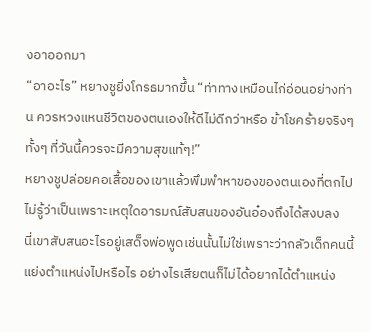งอาออกมา
“อาอะไร” หยางชูยิ่งโกรธมากขึ้น “ท่าทางเหมือนไก่อ่อนอย่างท่าน ควรหวงแหนชีวิตของตนเองให้ดีไม่ดีกว่าหรือ ข้าโชคร้ายจริงๆ ทั้งๆ ที่วันนี้ควรจะมีความสุขแท้ๆ!”
หยางชูปล่อยคอเสื้อของเขาแล้วพึมพำหาของของตนเองที่ตกไป ไม่รู้ว่าเป็นเพราะเหตุใดอารมณ์สับสนของอันอ๋องถึงได้สงบลง
นี่เขาสับสนอะไรอยู่เสด็จพ่อพูดเช่นนั้นไม่ใช่เพราะว่ากลัวเด็กคนนี้แย่งตำแหน่งไปหรือไร อย่างไรเสียตนก็ไม่ได้อยากได้ตำแหน่ง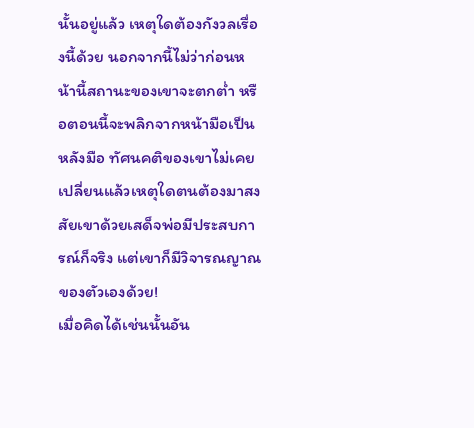นั้นอยู่แล้ว เหตุใดต้องกังวลเรื่องนี้ด้วย นอกจากนี้ไม่ว่าก่อนหน้านี้สถานะของเขาจะตกต่ำ หรือตอนนี้จะพลิกจากหน้ามือเป็นหลังมือ ทัศนคติของเขาไม่เคยเปลี่ยนแล้วเหตุใดตนต้องมาสงสัยเขาด้วยเสด็จพ่อมีประสบการณ์ก็จริง แต่เขาก็มีวิจารณญาณของตัวเองด้วย!
เมื่อคิดได้เช่นนั้นอัน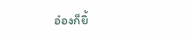อ๋องก็ยิ้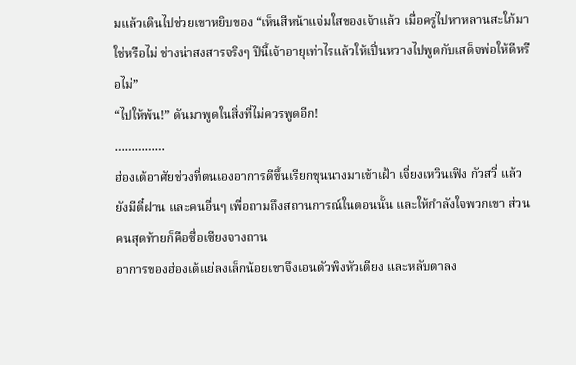มแล้วเดินไปช่วยเขาหยิบของ “เห็นสีหน้าแจ่มใสของเจ้าแล้ว เมื่อครู่ไปหาหลานสะใภ้มาใช่หรือไม่ ช่างน่าสงสารจริงๆ ปีนี้เจ้าอายุเท่าไรแล้วให้เปิ่นหวางไปพูดกับเสด็จพ่อให้ดีหรือไม่”
“ไปให้พ้น!” ดันมาพูดในสิ่งที่ไม่ควรพูดอีก!
……………
ฮ่องเต้อาศัยช่วงที่ตนเองอาการดีขึ้นเรียกขุนนางมาเข้าเฝ้า เจี่ยงเหวินเฟิง กัวสวี่ แล้วยังมีตี๋ฝาน และคนอื่นๆ เพื่อถามถึงสถานการณ์ในตอนนั้น และให้กำลังใจพวกเขา ส่วนคนสุดท้ายก็คือซื่อเซียงจางถาน
อาการของฮ่องเต้แย่ลงเล็กน้อยเขาจึงเอนตัวพิงหัวเตียง และหลับตาลง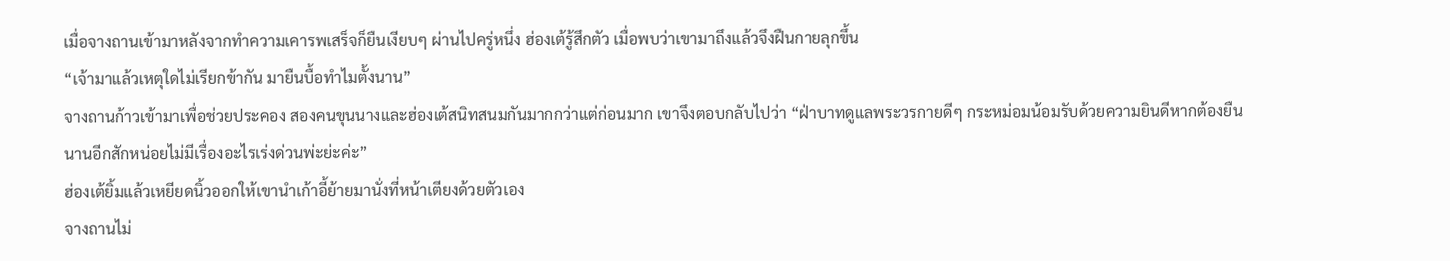เมื่อจางถานเข้ามาหลังจากทำความเคารพเสร็จก็ยืนเงียบๆ ผ่านไปครู่หนึ่ง ฮ่องเต้รู้สึกตัว เมื่อพบว่าเขามาถึงแล้วจึงฝืนกายลุกขึ้น
“เจ้ามาแล้วเหตุใดไม่เรียกข้ากัน มายืนบื้อทำไมตั้งนาน”
จางถานก้าวเข้ามาเพื่อช่วยประคอง สองคนขุนนางและฮ่องเต้สนิทสนมกันมากกว่าแต่ก่อนมาก เขาจึงตอบกลับไปว่า “ฝ่าบาทดูแลพระวรกายดีๆ กระหม่อมน้อมรับด้วยความยินดีหากต้องยืนนานอีกสักหน่อยไม่มีเรื่องอะไรเร่งด่วนพ่ะย่ะค่ะ”
ฮ่องเต้ยิ้มแล้วเหยียดนิ้วออกให้เขานำเก้าอี้ย้ายมานั่งที่หน้าเตียงด้วยตัวเอง
จางถานไม่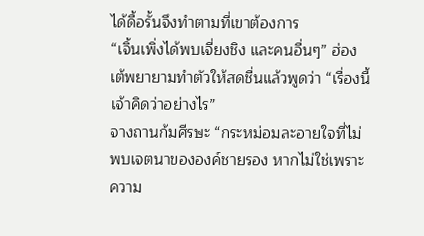ได้ดื้อรั้นจึงทำตามที่เขาต้องการ
“เจิ้นเพิ่งได้พบเจี่ยงชิง และคนอื่นๆ” ฮ่องเต้พยายามทำตัวให้สดชื่นแล้วพูดว่า “เรื่องนี้เจ้าคิดว่าอย่างไร”
จางถานก้มศีรษะ “กระหม่อมละอายใจที่ไม่พบเจตนาขององค์ชายรอง หากไม่ใช่เพราะความ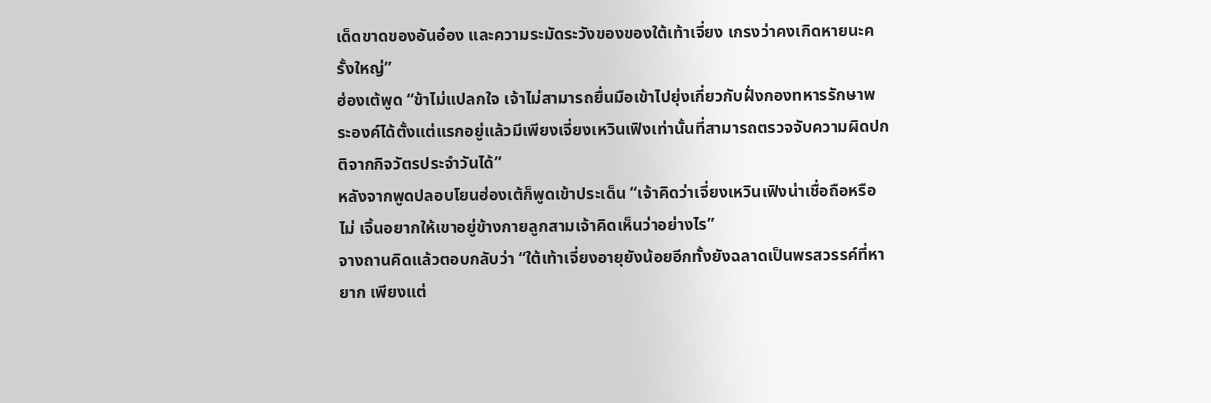เด็ดขาดของอันอ๋อง และความระมัดระวังของของใต้เท้าเจี่ยง เกรงว่าคงเกิดหายนะครั้งใหญ่”
ฮ่องเต้พูด “ข้าไม่แปลกใจ เจ้าไม่สามารถยื่นมือเข้าไปยุ่งเกี่ยวกับฝั่งกองทหารรักษาพระองค์ได้ตั้งแต่แรกอยู่แล้วมีเพียงเจี่ยงเหวินเฟิงเท่านั้นที่สามารถตรวจจับความผิดปกติจากกิจวัตรประจำวันได้”
หลังจากพูดปลอบโยนฮ่องเต้ก็พูดเข้าประเด็น “เจ้าคิดว่าเจี่ยงเหวินเฟิงน่าเชื่อถือหรือไม่ เจิ้นอยากให้เขาอยู่ข้างกายลูกสามเจ้าคิดเห็นว่าอย่างไร”
จางถานคิดแล้วตอบกลับว่า “ใต้เท้าเจี่ยงอายุยังน้อยอีกทั้งยังฉลาดเป็นพรสวรรค์ที่หายาก เพียงแต่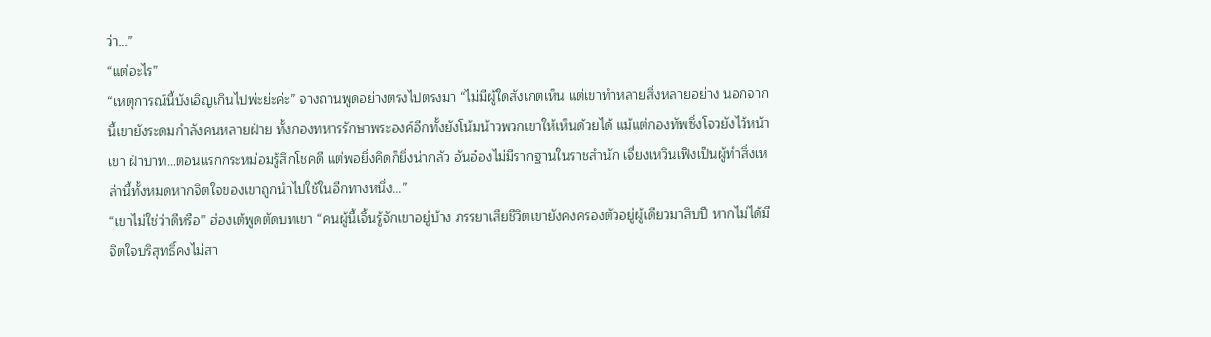ว่า…”
“แต่อะไร”
“เหตุการณ์นี้บังเอิญเกินไปพ่ะย่ะค่ะ” จางถานพูดอย่างตรงไปตรงมา “ไม่มีผู้ใดสังเกตเห็น แต่เขาทำหลายสิ่งหลายอย่าง นอกจากนี้เขายังระดมกำลังคนหลายฝ่าย ทั้งกองทหารรักษาพระองค์อีกทั้งยังโน้มน้าวพวกเขาให้เห็นด้วยได้ แม้แต่กองทัพซิ่งโจวยังไว้หน้าเขา ฝ่าบาท…ตอนแรกกระหม่อมรู้สึกโชคดี แต่พอยิ่งคิดก็ยิ่งน่ากลัว อันอ๋องไม่มีรากฐานในราชสำนัก เจี่ยงเหวินเฟิงเป็นผู้ทำสิ่งเหล่านี้ทั้งหมดหากจิตใจของเขาถูกนำไปใช้ในอีกทางหนึ่ง…”
“เขาไม่ใช่ว่าดีหรือ” ฮ่องเต้พูดตัดบทเขา “คนผู้นี้เจิ้นรู้จักเขาอยู่บ้าง ภรรยาเสียชีวิตเขายังคงครองตัวอยู่ผู้เดียวมาสิบปี หากไม่ได้มีจิตใจบริสุทธิ์คงไม่สา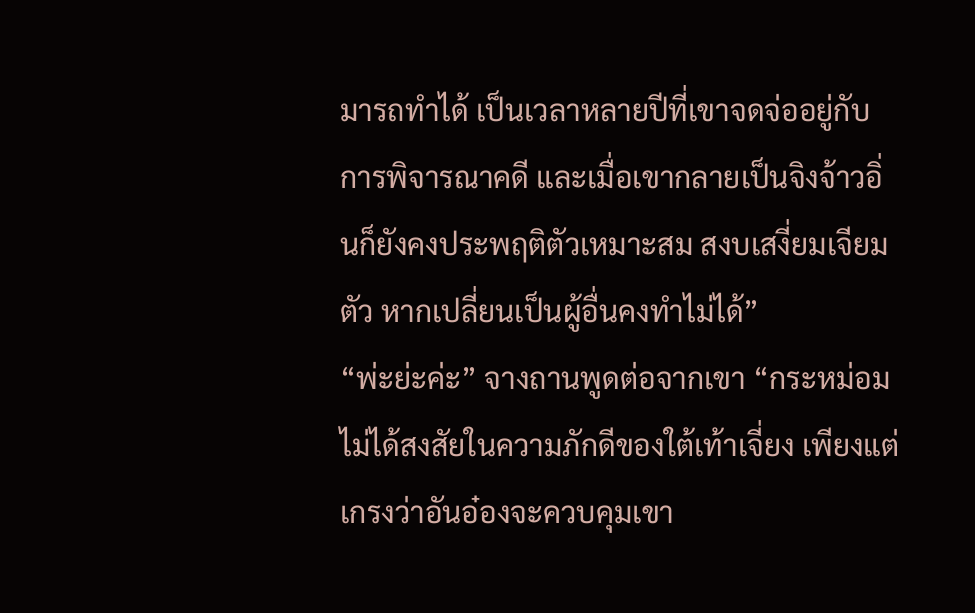มารถทำได้ เป็นเวลาหลายปีที่เขาจดจ่ออยู่กับการพิจารณาคดี และเมื่อเขากลายเป็นจิงจ้าวอิ่นก็ยังคงประพฤติตัวเหมาะสม สงบเสงี่ยมเจียมตัว หากเปลี่ยนเป็นผู้อื่นคงทำไม่ได้”
“พ่ะย่ะค่ะ” จางถานพูดต่อจากเขา “กระหม่อมไม่ได้สงสัยในความภักดีของใต้เท้าเจี่ยง เพียงแต่เกรงว่าอันอ๋องจะควบคุมเขา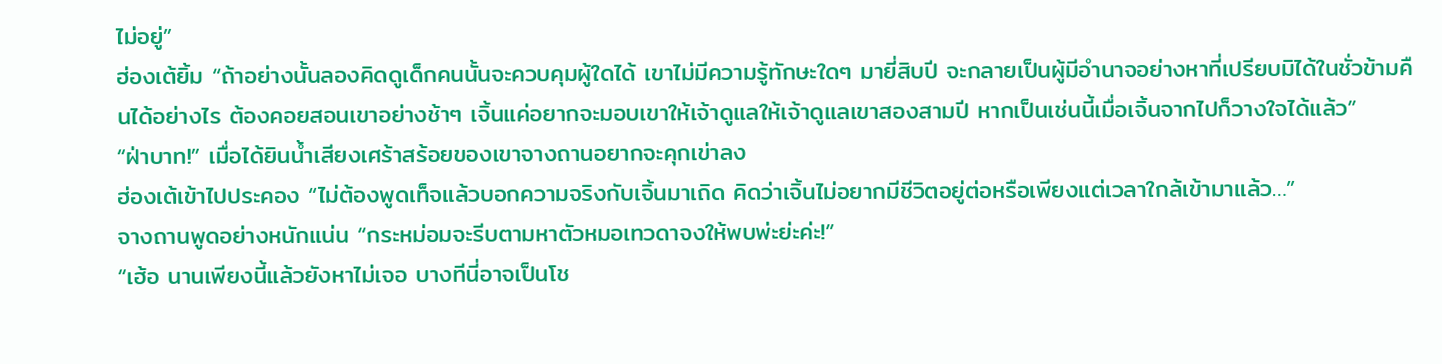ไม่อยู่”
ฮ่องเต้ยิ้ม “ถ้าอย่างนั้นลองคิดดูเด็กคนนั้นจะควบคุมผู้ใดได้ เขาไม่มีความรู้ทักษะใดๆ มายี่สิบปี จะกลายเป็นผู้มีอำนาจอย่างหาที่เปรียบมิได้ในชั่วข้ามคืนได้อย่างไร ต้องคอยสอนเขาอย่างช้าๆ เจิ้นแค่อยากจะมอบเขาให้เจ้าดูแลให้เจ้าดูแลเขาสองสามปี หากเป็นเช่นนี้เมื่อเจิ้นจากไปก็วางใจได้แล้ว”
“ฝ่าบาท!” เมื่อได้ยินน้ำเสียงเศร้าสร้อยของเขาจางถานอยากจะคุกเข่าลง
ฮ่องเต้เข้าไปประคอง “ไม่ต้องพูดเท็จแล้วบอกความจริงกับเจิ้นมาเถิด คิดว่าเจิ้นไม่อยากมีชีวิตอยู่ต่อหรือเพียงแต่เวลาใกล้เข้ามาแล้ว…”
จางถานพูดอย่างหนักแน่น “กระหม่อมจะรีบตามหาตัวหมอเทวดาจงให้พบพ่ะย่ะค่ะ!”
“เฮ้อ นานเพียงนี้แล้วยังหาไม่เจอ บางทีนี่อาจเป็นโช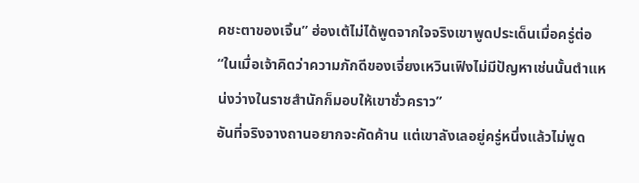คชะตาของเจิ้น” ฮ่องเต้ไม่ได้พูดจากใจจริงเขาพูดประเด็นเมื่อครู่ต่อ “ในเมื่อเจ้าคิดว่าความภักดีของเจี่ยงเหวินเฟิงไม่มีปัญหาเช่นนั้นตำแหน่งว่างในราชสำนักก็มอบให้เขาชั่วคราว”
อันที่จริงจางถานอยากจะคัดค้าน แต่เขาลังเลอยู่ครู่หนึ่งแล้วไม่พูด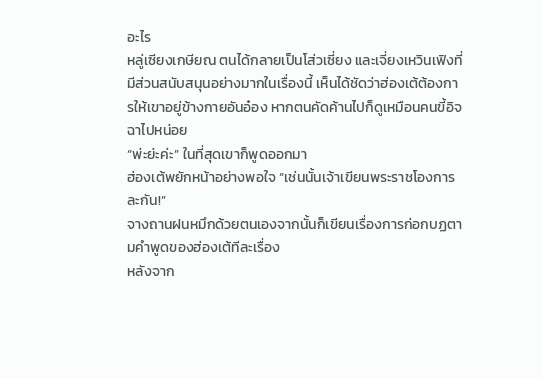อะไร
หลู่เซียงเกษียณ ตนได้กลายเป็นโส่วเซี่ยง และเจี่ยงเหวินเฟิงที่มีส่วนสนับสนุนอย่างมากในเรื่องนี้ เห็นได้ชัดว่าฮ่องเต้ต้องการให้เขาอยู่ข้างกายอันอ๋อง หากตนคัดค้านไปก็ดูเหมือนคนขี้อิจฉาไปหน่อย
“พ่ะย่ะค่ะ” ในที่สุดเขาก็พูดออกมา
ฮ่องเต้พยักหน้าอย่างพอใจ “เช่นนั้นเจ้าเขียนพระราชโองการละกัน!”
จางถานฝนหมึกด้วยตนเองจากนั้นก็เขียนเรื่องการก่อกบฏตามคำพูดของฮ่องเต้ทีละเรื่อง
หลังจาก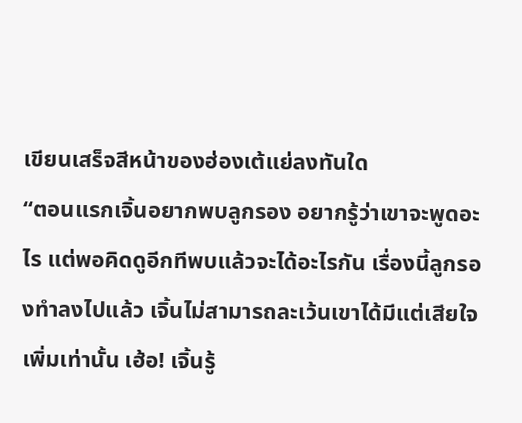เขียนเสร็จสีหน้าของฮ่องเต้แย่ลงทันใด
“ตอนแรกเจิ้นอยากพบลูกรอง อยากรู้ว่าเขาจะพูดอะไร แต่พอคิดดูอีกทีพบแล้วจะได้อะไรกัน เรื่องนี้ลูกรองทำลงไปแล้ว เจิ้นไม่สามารถละเว้นเขาได้มีแต่เสียใจเพิ่มเท่านั้น เฮ้อ! เจิ้นรู้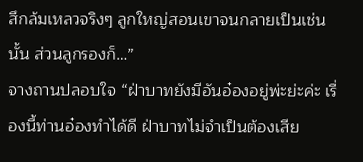สึกล้มเหลวจริงๆ ลูกใหญ่สอนเขาจนกลายเป็นเช่นนั้น ส่วนลูกรองก็…”
จางถานปลอบใจ “ฝ่าบาทยังมีอันอ๋องอยู่พ่ะย่ะค่ะ เรื่องนี้ท่านอ๋องทำได้ดี ฝ่าบาทไม่จำเป็นต้องเสีย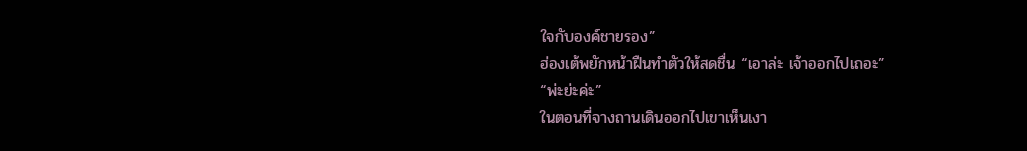ใจกับองค์ชายรอง”
ฮ่องเต้พยักหน้าฝืนทำตัวให้สดชื่น “เอาล่ะ เจ้าออกไปเถอะ”
“พ่ะย่ะค่ะ”
ในตอนที่จางถานเดินออกไปเขาเห็นเงา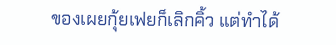ของเผยกุ้ยเฟยก็เลิกคิ้ว แต่ทำได้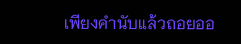เพียงคำนับแล้วถอยออ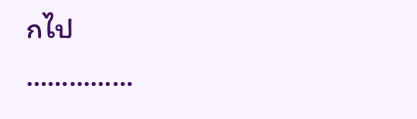กไป
……………